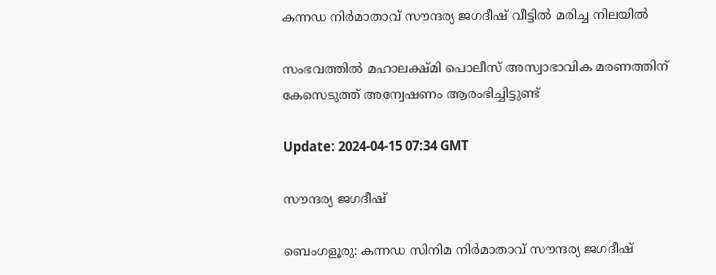കന്നഡ നിര്‍മാതാവ് സൗന്ദര്യ ജഗദീഷ് വീട്ടില്‍ മരിച്ച നിലയില്‍

സംഭവത്തിൽ മഹാലക്ഷ്മി പൊലീസ് അസ്വാഭാവിക മരണത്തിന് കേസെടുത്ത് അന്വേഷണം ആരംഭിച്ചിട്ടുണ്ട്

Update: 2024-04-15 07:34 GMT

സൗന്ദര്യ ജഗദീഷ്

ബെംഗളൂരു: കന്നഡ സിനിമ നിര്‍മാതാവ് സൗന്ദര്യ ജഗദീഷ്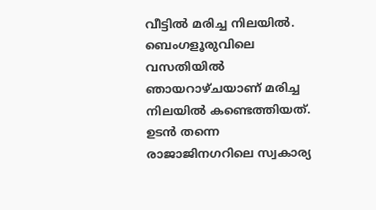വീട്ടില്‍ മരിച്ച നിലയില്‍. ബെംഗളൂരുവിലെ വസതിയില്‍ ഞായറാഴ്ചയാണ് മരിച്ച നിലയില്‍ കണ്ടെത്തിയത്. ഉടന്‍ തന്നെ രാജാജിനഗറിലെ സ്വകാര്യ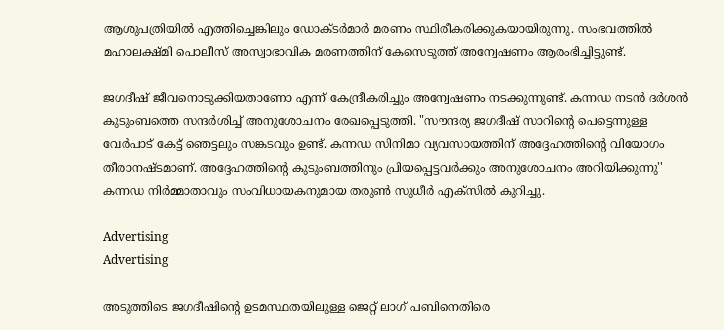ആശുപത്രിയിൽ എത്തിച്ചെങ്കിലും ഡോക്ടര്‍മാര്‍ മരണം സ്ഥിരീകരിക്കുകയായിരുന്നു. സംഭവത്തിൽ മഹാലക്ഷ്മി പൊലീസ് അസ്വാഭാവിക മരണത്തിന് കേസെടുത്ത് അന്വേഷണം ആരംഭിച്ചിട്ടുണ്ട്.

ജഗദീഷ് ജീവനൊടുക്കിയതാണോ എന്ന് കേന്ദ്രീകരിച്ചും അന്വേഷണം നടക്കുന്നുണ്ട്. കന്നഡ നടൻ ദർശൻ കുടുംബത്തെ സന്ദർശിച്ച് അനുശോചനം രേഖപ്പെടുത്തി. "സൗന്ദര്യ ജഗദീഷ് സാറിൻ്റെ പെട്ടെന്നുള്ള വേർപാട് കേട്ട് ഞെട്ടലും സങ്കടവും ഉണ്ട്. കന്നഡ സിനിമാ വ്യവസായത്തിന് അദ്ദേഹത്തിൻ്റെ വിയോഗം തീരാനഷ്ടമാണ്. അദ്ദേഹത്തിൻ്റെ കുടുംബത്തിനും പ്രിയപ്പെട്ടവർക്കും അനുശോചനം അറിയിക്കുന്നു'' കന്നഡ നിർമ്മാതാവും സംവിധായകനുമായ തരുൺ സുധീർ എക്സില്‍ കുറിച്ചു.

Advertising
Advertising

അടുത്തിടെ ജഗദീഷിന്‍റെ ഉടമസ്ഥതയിലുള്ള ജെറ്റ് ലാഗ് പബിനെതിരെ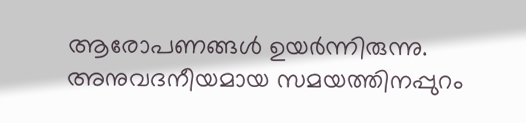ആരോപണങ്ങള്‍ ഉയര്‍ന്നിരുന്നു. അനുവദനീയമായ സമയത്തിനപ്പുറം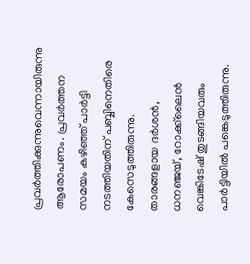പ്രവർത്തിക്കുന്നുവെന്നായിരുന്നു ആരോപണം. പ്രവര്‍ത്തന സമയം കഴിഞ്ഞ് പാർട്ടി നടത്തിയതിന് പബ്ബിനെതിരെ കേസെടുത്തിരുന്നു. താരങ്ങളായ ദർശൻ, ധനഞ്ജയ്, റോക്ക്‌ലൈൻ വെങ്കിടേഷ് തുടങ്ങിയവരും പാർട്ടിയിൽ പങ്കെടുത്തിരുന്നു.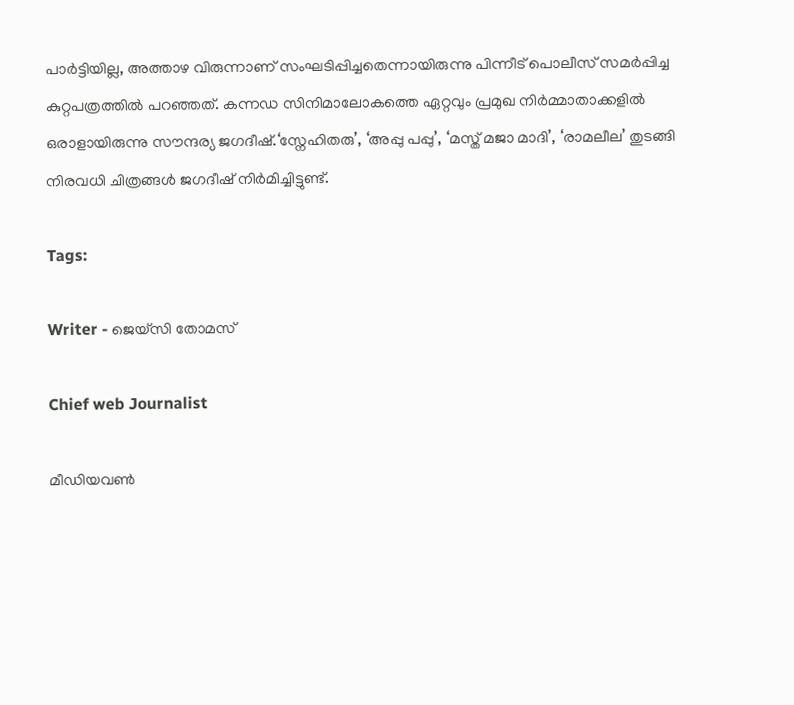പാര്‍ട്ടിയില്ല, അത്താഴ വിരുന്നാണ് സംഘടിപ്പിച്ചതെന്നായിരുന്നു പിന്നീട് പൊലീസ് സമര്‍പ്പിച്ച കുറ്റപത്രത്തില്‍ പറഞ്ഞത്. കന്നഡ സിനിമാലോകത്തെ ഏറ്റവും പ്രമുഖ നിർമ്മാതാക്കളിൽ ഒരാളായിരുന്നു സൗന്ദര്യ ജഗദീഷ്.‘സ്നേഹിതരു’, ‘അപ്പു പപ്പു’, ‘മസ്ത് മജാ മാദി’, ‘രാമലീല’ തുടങ്ങി നിരവധി ചിത്രങ്ങൾ ജഗദീഷ് നിർമിച്ചിട്ടുണ്ട്.

Tags:

Writer - ജെയ്സി തോമസ്

Chief web Journalist

മീഡിയവൺ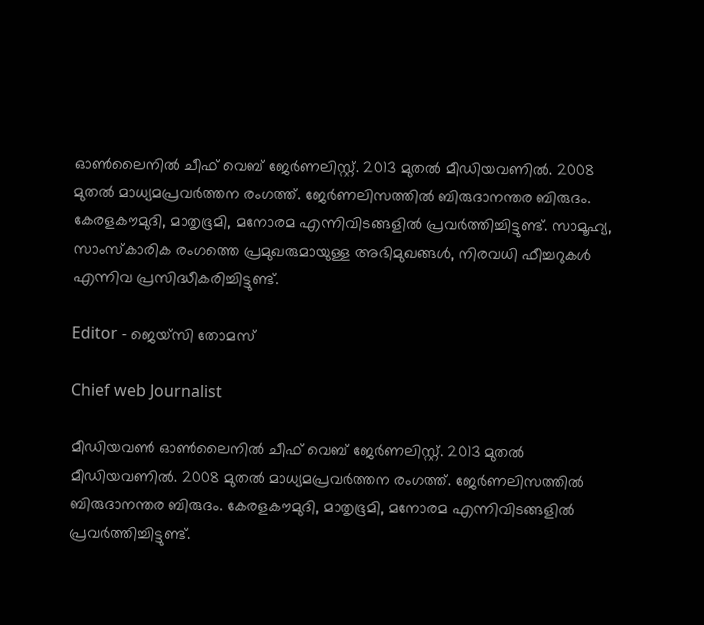ഓൺലൈനിൽ ചീഫ് വെബ് ജേർണലിസ്റ്റ്. 2013 മുതൽ മീഡിയവണിൽ. 2008 മുതൽ മാധ്യമപ്രവർത്തന രംഗത്ത്. ജേർണലിസത്തിൽ ബിരുദാനന്തര ബിരുദം. കേരളകൗമുദി, മാതൃഭൂമി, മനോരമ എന്നിവിടങ്ങളിൽ പ്രവർത്തിച്ചിട്ടുണ്ട്. സാമൂഹ്യ, സാംസ്‌കാരിക രംഗത്തെ പ്രമുഖരുമായുള്ള അഭിമുഖങ്ങൾ, നിരവധി ഫീച്ചറുകൾ എന്നിവ പ്രസിദ്ധീകരിച്ചിട്ടുണ്ട്.

Editor - ജെയ്സി തോമസ്

Chief web Journalist

മീഡിയവൺ ഓൺലൈനിൽ ചീഫ് വെബ് ജേർണലിസ്റ്റ്. 2013 മുതൽ മീഡിയവണിൽ. 2008 മുതൽ മാധ്യമപ്രവർത്തന രംഗത്ത്. ജേർണലിസത്തിൽ ബിരുദാനന്തര ബിരുദം. കേരളകൗമുദി, മാതൃഭൂമി, മനോരമ എന്നിവിടങ്ങളിൽ പ്രവർത്തിച്ചിട്ടുണ്ട്.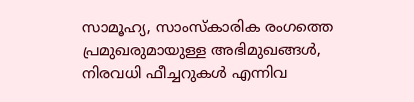സാമൂഹ്യ, സാംസ്‌കാരിക രംഗത്തെ പ്രമുഖരുമായുള്ള അഭിമുഖങ്ങൾ, നിരവധി ഫീച്ചറുകൾ എന്നിവ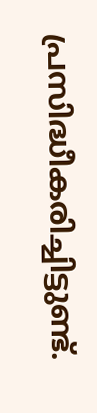പ്രസിദ്ധീകരിച്ചിട്ടുണ്ട്.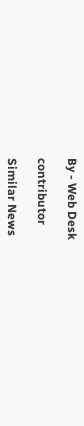By - Web Desk

contributor

Similar News